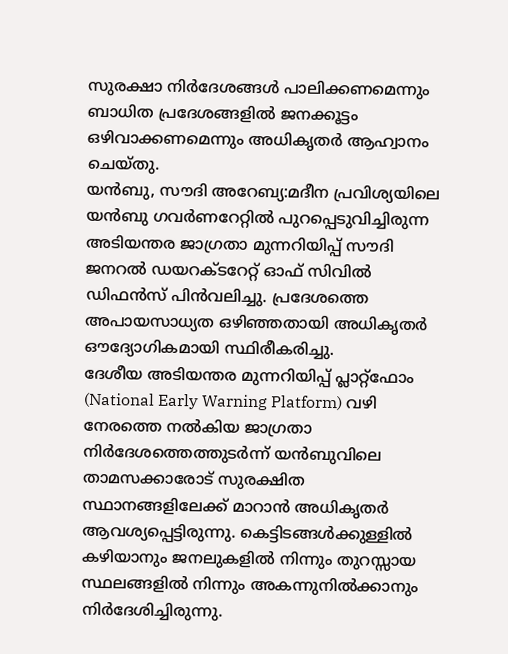സുരക്ഷാ നിർദേശങ്ങൾ പാലിക്കണമെന്നും ബാധിത പ്രദേശങ്ങളിൽ ജനക്കൂട്ടം ഒഴിവാക്കണമെന്നും അധികൃതർ ആഹ്വാനം ചെയ്തു.
യൻബു, സൗദി അറേബ്യ:മദീന പ്രവിശ്യയിലെ യൻബു ഗവർണറേറ്റിൽ പുറപ്പെടുവിച്ചിരുന്ന അടിയന്തര ജാഗ്രതാ മുന്നറിയിപ്പ് സൗദി ജനറൽ ഡയറക്ടറേറ്റ് ഓഫ് സിവിൽ ഡിഫൻസ് പിൻവലിച്ചു. പ്രദേശത്തെ അപായസാധ്യത ഒഴിഞ്ഞതായി അധികൃതർ ഔദ്യോഗികമായി സ്ഥിരീകരിച്ചു.
ദേശീയ അടിയന്തര മുന്നറിയിപ്പ് പ്ലാറ്റ്ഫോം (National Early Warning Platform) വഴി നേരത്തെ നൽകിയ ജാഗ്രതാ നിർദേശത്തെത്തുടർന്ന് യൻബുവിലെ താമസക്കാരോട് സുരക്ഷിത സ്ഥാനങ്ങളിലേക്ക് മാറാൻ അധികൃതർ ആവശ്യപ്പെട്ടിരുന്നു. കെട്ടിടങ്ങൾക്കുള്ളിൽ കഴിയാനും ജനലുകളിൽ നിന്നും തുറസ്സായ സ്ഥലങ്ങളിൽ നിന്നും അകന്നുനിൽക്കാനും നിർദേശിച്ചിരുന്നു.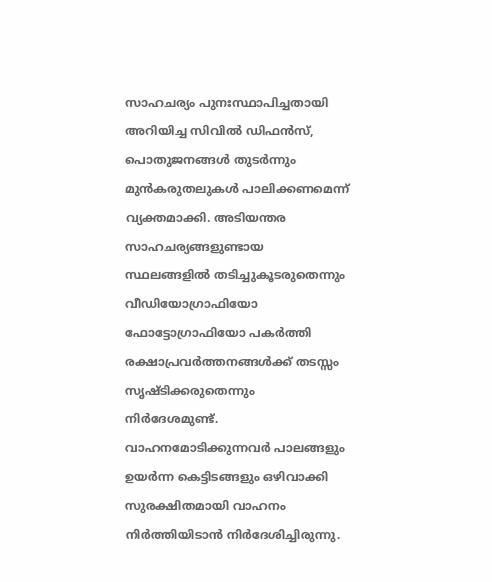സാഹചര്യം പുനഃസ്ഥാപിച്ചതായി അറിയിച്ച സിവിൽ ഡിഫൻസ്, പൊതുജനങ്ങൾ തുടർന്നും മുൻകരുതലുകൾ പാലിക്കണമെന്ന് വ്യക്തമാക്കി. അടിയന്തര സാഹചര്യങ്ങളുണ്ടായ സ്ഥലങ്ങളിൽ തടിച്ചുകൂടരുതെന്നും വീഡിയോഗ്രാഫിയോ ഫോട്ടോഗ്രാഫിയോ പകർത്തി രക്ഷാപ്രവർത്തനങ്ങൾക്ക് തടസ്സം സൃഷ്ടിക്കരുതെന്നും നിർദേശമുണ്ട്.
വാഹനമോടിക്കുന്നവർ പാലങ്ങളും ഉയർന്ന കെട്ടിടങ്ങളും ഒഴിവാക്കി സുരക്ഷിതമായി വാഹനം നിർത്തിയിടാൻ നിർദേശിച്ചിരുന്നു.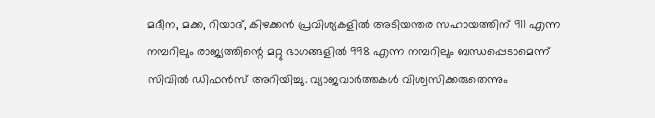മദീന, മക്ക, റിയാദ്, കിഴക്കൻ പ്രവിശ്യകളിൽ അടിയന്തര സഹായത്തിന് 911 എന്ന നമ്പറിലും രാജ്യത്തിന്റെ മറ്റു ഭാഗങ്ങളിൽ 998 എന്ന നമ്പറിലും ബന്ധപ്പെടാമെന്ന് സിവിൽ ഡിഫൻസ് അറിയിച്ചു. വ്യാജവാർത്തകൾ വിശ്വസിക്കരുതെന്നും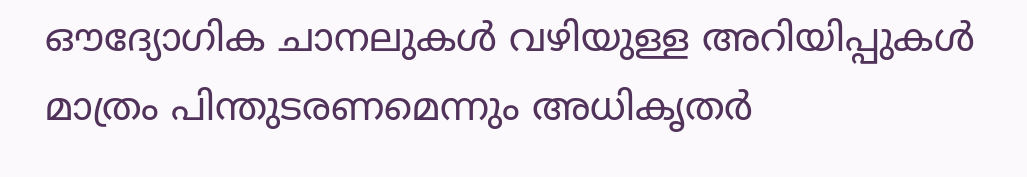ഔദ്യോഗിക ചാനലുകൾ വഴിയുള്ള അറിയിപ്പുകൾ മാത്രം പിന്തുടരണമെന്നും അധികൃതർ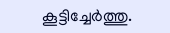കൂട്ടിച്ചേർത്തു.